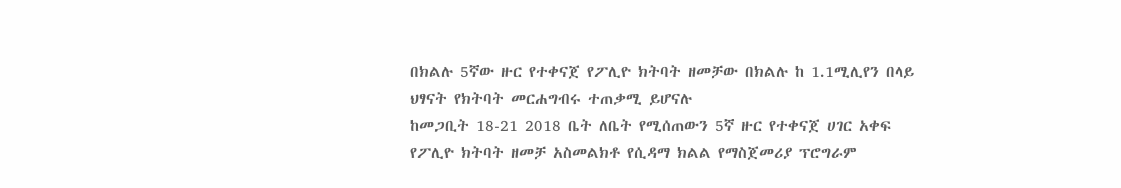በክልሉ 5ኛው ዙር የተቀናጀ የፖሊዮ ክትባት ዘመቻው በክልሉ ከ 1.1ሚሊየን በላይ ህፃናት የክትባት መርሐግብሩ ተጠቃሚ ይሆናሉ
ከመጋቢት 18-21 2018 ቤት ለቤት የሚሰጠውን 5ኛ ዙር የተቀናጀ ሀገር አቀፍ የፖሊዮ ክትባት ዘመቻ አስመልክቶ የሲዳማ ክልል የማስጀመሪያ ፕሮግራም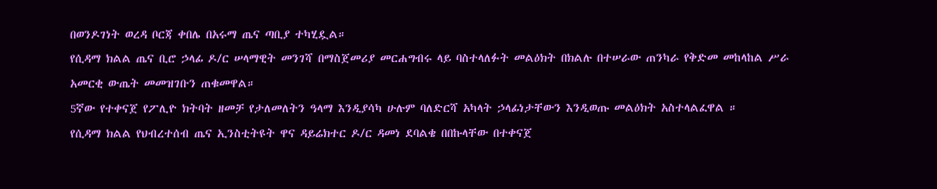በወንዶገነት ወረዳ ቦርጃ ቀበሌ በአሩማ ጤና ጣቢያ ተካሂዷል።
የሲዳማ ክልል ጤና ቢሮ ኃላፊ ዶ/ር ሠላማዊት መንገሻ በማስጀመሪያ መርሐግብሩ ላይ ባስተላለፉት መልዕክት በክልሉ በተሠራው ጠንካራ የቅድመ መከላከል ሥራ አመርቂ ውጤት መመዝገቡን ጠቁመዋል።
5ኛው የተቀናጀ የፖሊዮ ክትባት ዘመቻ የታለመለትን ዓላማ እንዲያሳካ ሁሉም ባለድርሻ አካላት ኃላፊነታቸውን እንዲወጡ መልዕክት አስተላልፈዋል ።
የሲዳማ ክልል የህብረተሰብ ጤና ኢንስቲትዩት ዋና ዳይሬክተር ዶ/ር ዳመነ ደባልቄ በበኩላቸው በተቀናጀ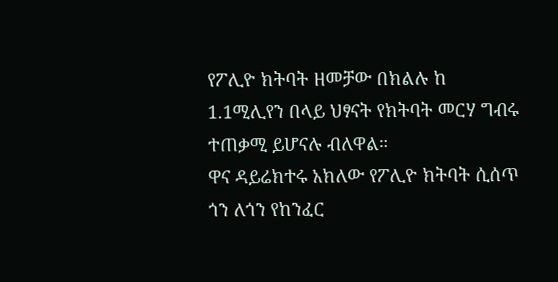የፖሊዮ ክትባት ዘመቻው በክልሉ ከ 1.1ሚሊየን በላይ ህፃናት የክትባት መርሃ ግብሩ ተጠቃሚ ይሆናሉ ብለዋል።
ዋና ዳይሬክተሩ አክለው የፖሊዮ ክትባት ሲሰጥ ጎን ለጎን የከንፈር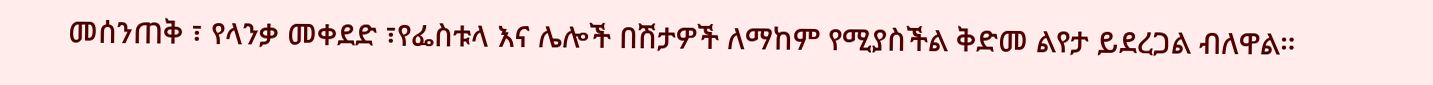መሰንጠቅ ፣ የላንቃ መቀደድ ፣የፌስቱላ እና ሌሎች በሽታዎች ለማከም የሚያስችል ቅድመ ልየታ ይደረጋል ብለዋል።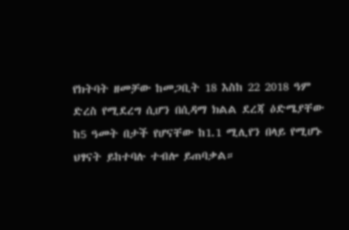የክትባት ዘመቻው ከመጋቢት 18 እስከ 22 2018 ዓም ድረስ የሚደረግ ሲሆን በሲዳማ ክልል ደረጃ ዕድሜያቸው ከ5 ዓመት በታች የሆናቸው ከ1.1 ሚሊየን በላይ የሚሆኑ ህፃናት ይከተባሉ ተብሎ ይጠባቃል።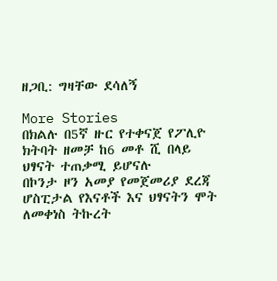ዘጋቢ: ግዛቸው ደሳለኝ

More Stories
በክልሉ በ5ኛ ዙር የተቀናጀ የፖሊዮ ክትባት ዘመቻ ከ6 መቶ ሺ በላይ ህፃናት ተጠቃሚ ይሆናሉ
በኮንታ ዞን አመያ የመጀመሪያ ደረጃ ሆስፒታል የእናቶች እና ህፃናትን ሞት ለመቀነስ ትኩረት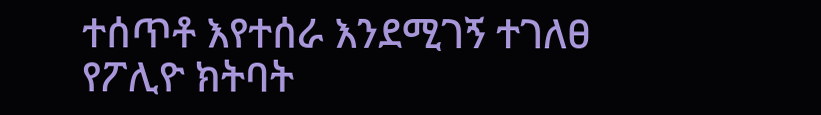ተሰጥቶ እየተሰራ እንደሚገኝ ተገለፀ
የፖሊዮ ክትባት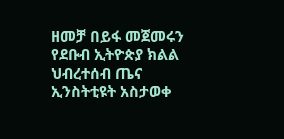ዘመቻ በይፋ መጀመሩን የደቡብ ኢትዮጵያ ክልል ህብረተሰብ ጤና ኢንስትቲዩት አስታወቀ